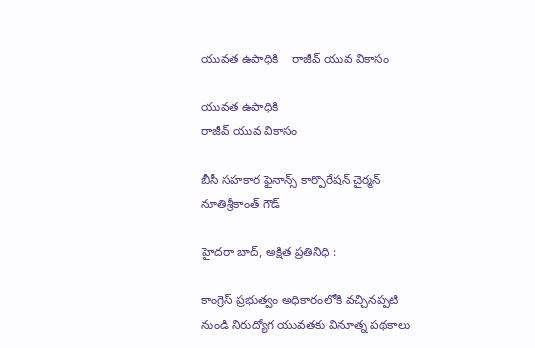యువత ఉపాధికి    రాజీవ్ యువ వికాసం

యువత ఉపాధికి
రాజీవ్ యువ వికాసం

బీసీ సహకార ఫైనాన్స్ కార్పొరేషన్ చైర్మన్ నూతిశ్రీకాంత్ గౌడ్

హైదరా బాద్, అక్షిత ప్రతినిధి :

కాంగ్రెస్ ప్రభుత్వం అధికారంలోకి వచ్చినప్పటి నుండి నిరుద్యోగ యువతకు వినూత్న పథకాలు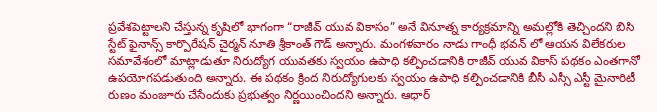ప్రవేశపెట్టాలని చేస్తున్న కృషిలో భాగంగా “రాజీవ్ యువ వికాసం” అనే వినూత్న కార్యక్రమాన్ని అమల్లోకి తెచ్చిందని బిసి స్టేట్ ఫైనాన్స్ కార్పొరేషన్ చైర్మన్ నూతి శ్రీకాంత్ గౌడ్ అన్నారు. మంగళవారం నాడు గాంధీ భవన్ లో ఆయన విలేకరుల సమావేశంలో మాట్లాడుతూ నిరుద్యోగ యువతకు స్వయం ఉపాధి కల్పించడానికి రాజీవ్ యువ వికాస్ పథకం ఎంతగానో ఉపయోగపడుతుంది అన్నారు. ఈ పథకం క్రింద నిరుద్యోగులకు స్వయం ఉపాధి కల్పించడానికి బీసీ ఎస్సీ ఎస్టీ మైనారిటీ రుణం మంజూరు చేసేందుకు ప్రభుత్వం నిర్ణయించిందని అన్నారు. ఆధార్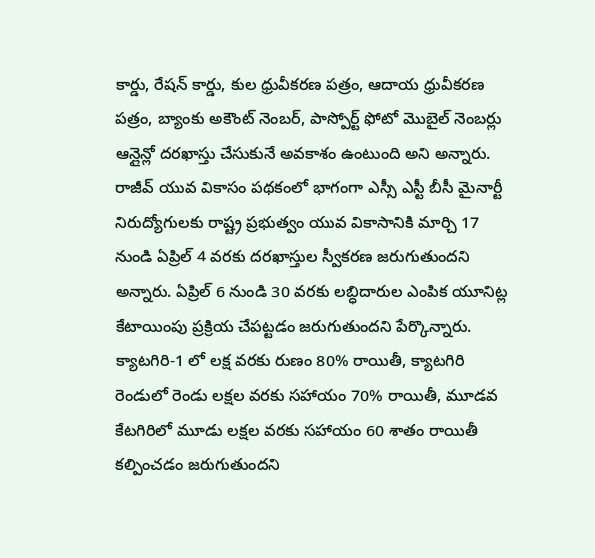కార్డు, రేషన్ కార్డు, కుల ధ్రువీకరణ పత్రం, ఆదాయ ధ్రువీకరణ పత్రం, బ్యాంకు అకౌంట్ నెంబర్, పాస్పోర్ట్ ఫోటో మొబైల్ నెంబర్లు ఆన్లైన్లో దరఖాస్తు చేసుకునే అవకాశం ఉంటుంది అని అన్నారు. రాజీవ్ యువ వికాసం పథకంలో భాగంగా ఎస్సీ ఎస్టీ బీసీ మైనార్టీ నిరుద్యోగులకు రాష్ట్ర ప్రభుత్వం యువ వికాసానికి మార్చి 17 నుండి ఏప్రిల్ 4 వరకు దరఖాస్తుల స్వీకరణ జరుగుతుందని అన్నారు. ఏప్రిల్ 6 నుండి 30 వరకు లబ్ధిదారుల ఎంపిక యూనిట్ల కేటాయింపు ప్రక్రియ చేపట్టడం జరుగుతుందని పేర్కొన్నారు. క్యాటగిరి-1 లో లక్ష వరకు రుణం 80% రాయితీ, క్యాటగిరి రెండులో రెండు లక్షల వరకు సహాయం 70% రాయితీ, మూడవ కేటగిరిలో మూడు లక్షల వరకు సహాయం 60 శాతం రాయితీ కల్పించడం జరుగుతుందని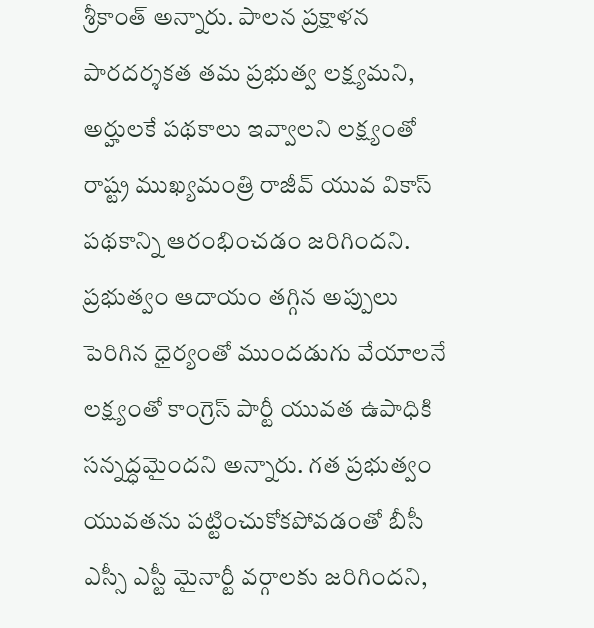శ్రీకాంత్ అన్నారు. పాలన ప్రక్షాళన పారదర్శకత తమ ప్రభుత్వ లక్ష్యమని, అర్హులకే పథకాలు ఇవ్వాలని లక్ష్యంతో రాష్ట్ర ముఖ్యమంత్రి రాజీవ్ యువ వికాస్ పథకాన్ని ఆరంభించడం జరిగిందని. ప్రభుత్వం ఆదాయం తగ్గిన అప్పులు పెరిగిన ధైర్యంతో ముందడుగు వేయాలనే లక్ష్యంతో కాంగ్రెస్ పార్టీ యువత ఉపాధికి సన్నద్ధమైందని అన్నారు. గత ప్రభుత్వం యువతను పట్టించుకోకపోవడంతో బీసీ ఎస్సీ ఎస్టీ మైనార్టీ వర్గాలకు జరిగిందని,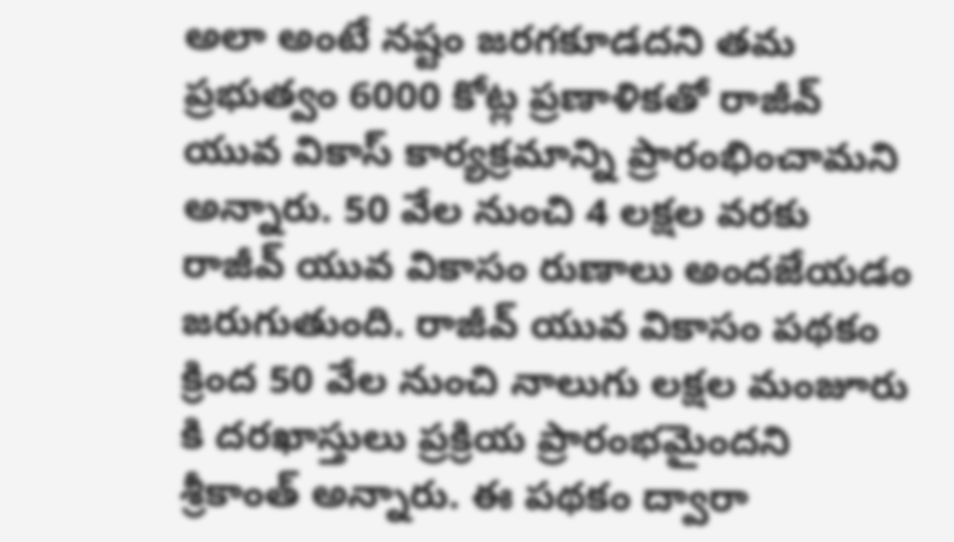అలా అంటే నష్టం జరగకూడదని తమ ప్రభుత్వం 6000 కోట్ల ప్రణాళికతో రాజీవ్ యువ వికాస్ కార్యక్రమాన్ని ప్రారంభించామని అన్నారు. 50 వేల నుంచి 4 లక్షల వరకు రాజీవ్ యువ వికాసం రుణాలు అందజేయడం జరుగుతుంది. రాజీవ్ యువ వికాసం పథకం క్రింద 50 వేల నుంచి నాలుగు లక్షల మంజూరు కి దరఖాస్తులు ప్రక్రియ ప్రారంభమైందని శ్రీకాంత్ అన్నారు. ఈ పథకం ద్వారా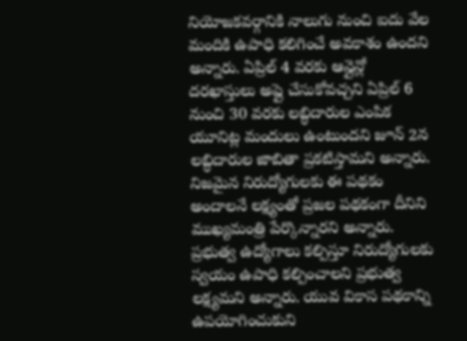నియోజకవర్గానికి నాలుగు నుంచి ఐదు వేల మందికి ఉపాధి కలిగించే అవకాశం ఉందని అన్నారు. ఏప్రిల్ 4 వరకు ఆన్లైన్లో దరఖాస్తులు అప్లై చేసుకోవచ్చని ఏప్రిల్ 6 నుంచి 30 వరకు లబ్ధిదారుల ఎంపిక యూనిట్ల మందులు ఉంటుందని జూన్ 2న లబ్ధిదారుల జాబితా ప్రకటిస్తామని అన్నారు. నిజమైన నిరుద్యోగులకు ఈ పథకం అందాలనే లక్ష్యంతో ప్రజల పథకంగా దీనిని ముఖ్యమంత్రి పేర్కొన్నారని అన్నారు. ప్రభుత్వ ఉద్యోగాలు కల్పిస్తూ నిరుద్యోగులకు స్వయం ఉపాధి కల్పించాలని ప్రభుత్వ లక్ష్యమని అన్నారు. యువ వికాస పథకాన్ని ఉపయోగించుకుని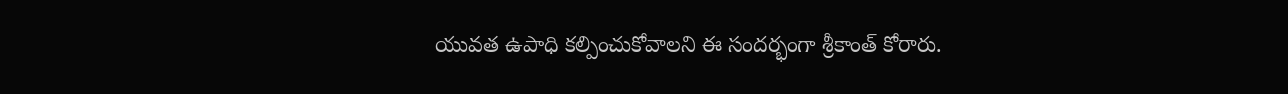యువత ఉపాధి కల్పించుకోవాలని ఈ సందర్భంగా శ్రీకాంత్ కోరారు.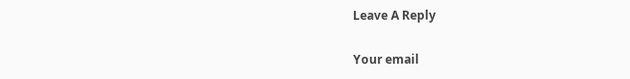Leave A Reply

Your email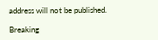address will not be published.

Breaking